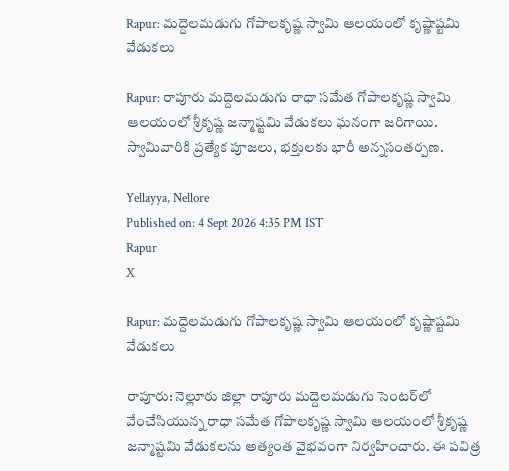Rapur: మద్దెలమడుగు గోపాలకృష్ణ స్వామి ఆలయంలో కృష్ణాష్టమి వేడుకలు

Rapur: రాపూరు మద్దెలమడుగు రాధా సమేత గోపాలకృష్ణ స్వామి ఆలయంలో శ్రీకృష్ణ జన్మాష్టమి వేడుకలు ఘనంగా జరిగాయి. స్వామివారికి ప్రత్యేక పూజలు, భక్తులకు భారీ అన్నసంతర్పణ.

Yellayya, Nellore
Published on: 4 Sept 2026 4:35 PM IST
Rapur
X

Rapur: మద్దెలమడుగు గోపాలకృష్ణ స్వామి ఆలయంలో కృష్ణాష్టమి వేడుకలు

రాపూరు: నెల్లూరు జిల్లా రాపూరు మద్దెలమడుగు సెంటర్‌లో వేంచేసియున్న రాధా సమేత గోపాలకృష్ణ స్వామి ఆలయంలో శ్రీకృష్ణ జన్మాష్టమి వేడుకలను అత్యంత వైభవంగా నిర్వహించారు. ఈ పవిత్ర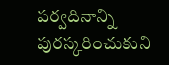పర్వదినాన్ని పురస్కరించుకుని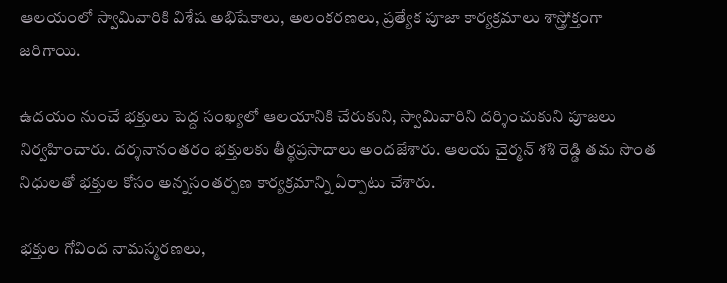ఆలయంలో స్వామివారికి విశేష అభిషేకాలు, అలంకరణలు, ప్రత్యేక పూజా కార్యక్రమాలు శాస్త్రోక్తంగా జరిగాయి.

ఉదయం నుంచే భక్తులు పెద్ద సంఖ్యలో ఆలయానికి చేరుకుని, స్వామివారిని దర్శించుకుని పూజలు నిర్వహించారు. దర్శనానంతరం భక్తులకు తీర్థప్రసాదాలు అందజేశారు. ఆలయ చైర్మన్ శశి రెడ్డి తమ సొంత నిధులతో భక్తుల కోసం అన్నసంతర్పణ కార్యక్రమాన్ని ఏర్పాటు చేశారు.

భక్తుల గోవింద నామస్మరణలు,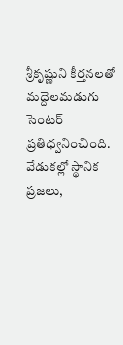శ్రీకృష్ణుని కీర్తనలతో మద్దెలమడుగు సెంటర్ ప్రతిధ్వనించింది. వేడుకల్లో స్థానిక ప్రజలు,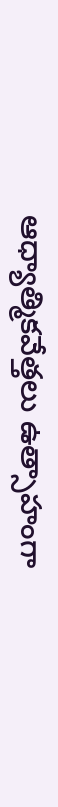ఆధ్యాత్మికవేత్తలు ఉత్సాహంగా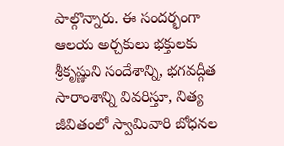పాల్గొన్నారు. ఈ సందర్భంగా ఆలయ అర్చకులు భక్తులకు శ్రీకృష్ణుని సందేశాన్ని, భగవద్గీత సారాంశాన్ని వివరిస్తూ, నిత్య జీవితంలో స్వామివారి బోధనల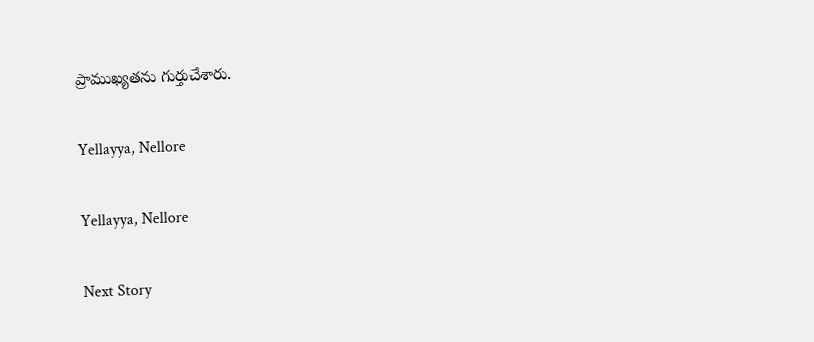ప్రాముఖ్యతను గుర్తుచేశారు.

Yellayya, Nellore

Yellayya, Nellore

Next Story